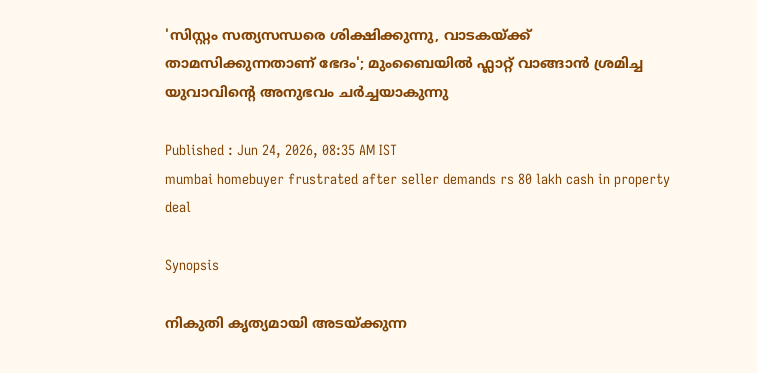'സിസ്റ്റം സത്യസന്ധരെ ശിക്ഷിക്കുന്നു, വാടകയ്ക്ക് താമസിക്കുന്നതാണ് ഭേദം'; മുംബൈയിൽ ഫ്ലാറ്റ് വാങ്ങാൻ ശ്രമിച്ച യുവാവിന്‍റെ അനുഭവം ചർച്ചയാകുന്നു

Published : Jun 24, 2026, 08:35 AM IST
mumbai homebuyer frustrated after seller demands rs 80 lakh cash in property deal

Synopsis

നികുതി കൃത്യമായി അടയ്ക്കുന്ന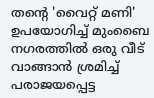തന്‍റെ 'വൈറ്റ് മണി' ഉപയോഗിച്ച് മുംബൈ നഗരത്തിൽ ഒരു വീട് വാങ്ങാൻ ശ്രമിച്ച് പരാജയപ്പെട്ട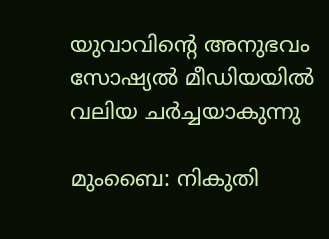യുവാവിന്‍റെ അനുഭവം സോഷ്യൽ മീഡിയയിൽ വലിയ ചർച്ചയാകുന്നു

മുംബൈ: നികുതി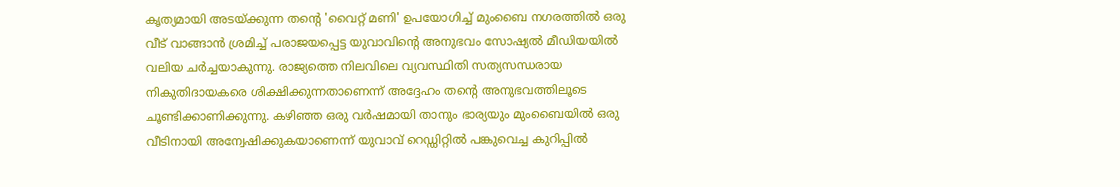കൃത്യമായി അടയ്ക്കുന്ന തന്‍റെ 'വൈറ്റ് മണി' ഉപയോഗിച്ച് മുംബൈ നഗരത്തിൽ ഒരു വീട് വാങ്ങാൻ ശ്രമിച്ച് പരാജയപ്പെട്ട യുവാവിന്‍റെ അനുഭവം സോഷ്യൽ മീഡിയയിൽ വലിയ ചർച്ചയാകുന്നു. രാജ്യത്തെ നിലവിലെ വ്യവസ്ഥിതി സത്യസന്ധരായ നികുതിദായകരെ ശിക്ഷിക്കുന്നതാണെന്ന് അദ്ദേഹം തന്‍റെ അനുഭവത്തിലൂടെ ചൂണ്ടിക്കാണിക്കുന്നു. കഴിഞ്ഞ ഒരു വർഷമായി താനും ഭാര്യയും മുംബൈയിൽ ഒരു വീടിനായി അന്വേഷിക്കുകയാണെന്ന് യുവാവ് റെഡ്ഡിറ്റിൽ പങ്കുവെച്ച കുറിപ്പിൽ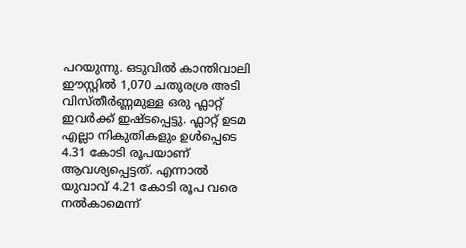പറയുന്നു. ഒടുവിൽ കാന്തിവാലി ഈസ്റ്റിൽ 1,070 ചതുരശ്ര അടി വിസ്തീർണ്ണമുള്ള ഒരു ഫ്ലാറ്റ് ഇവർക്ക് ഇഷ്ടപ്പെട്ടു. ഫ്ലാറ്റ് ഉടമ എല്ലാ നികുതികളും ഉൾപ്പെടെ 4.31 കോടി രൂപയാണ് ആവശ്യപ്പെട്ടത്. എന്നാൽ യുവാവ് 4.21 കോടി രൂപ വരെ നൽകാമെന്ന്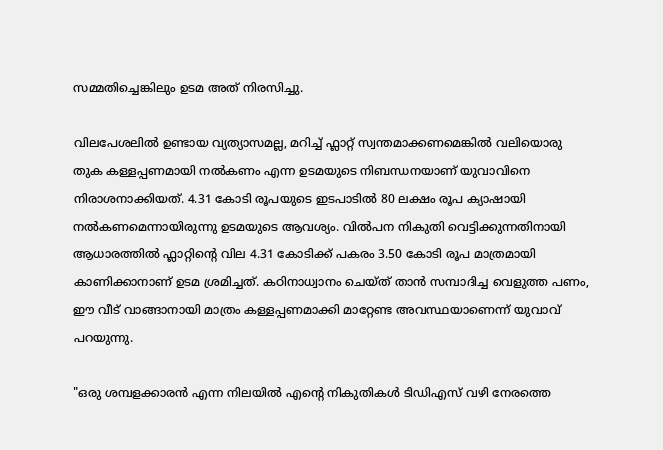സമ്മതിച്ചെങ്കിലും ഉടമ അത് നിരസിച്ചു.

വിലപേശലിൽ ഉണ്ടായ വ്യത്യാസമല്ല, മറിച്ച് ഫ്ലാറ്റ് സ്വന്തമാക്കണമെങ്കിൽ വലിയൊരു തുക കള്ളപ്പണമായി നൽകണം എന്ന ഉടമയുടെ നിബന്ധനയാണ് യുവാവിനെ നിരാശനാക്കിയത്. 4.31 കോടി രൂപയുടെ ഇടപാടിൽ 80 ലക്ഷം രൂപ ക്യാഷായി നൽകണമെന്നായിരുന്നു ഉടമയുടെ ആവശ്യം. വിൽപന നികുതി വെട്ടിക്കുന്നതിനായി ആധാരത്തിൽ ഫ്ലാറ്റിന്റെ വില 4.31 കോടിക്ക് പകരം 3.50 കോടി രൂപ മാത്രമായി കാണിക്കാനാണ് ഉടമ ശ്രമിച്ചത്. കഠിനാധ്വാനം ചെയ്ത് താൻ സമ്പാദിച്ച വെളുത്ത പണം, ഈ വീട് വാങ്ങാനായി മാത്രം കള്ളപ്പണമാക്കി മാറ്റേണ്ട അവസ്ഥയാണെന്ന് യുവാവ് പറയുന്നു.

"ഒരു ശമ്പളക്കാരൻ എന്ന നിലയിൽ എന്റെ നികുതികൾ ടിഡിഎസ് വഴി നേരത്തെ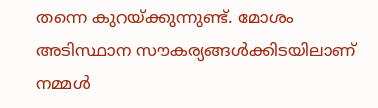തന്നെ കുറയ്ക്കുന്നുണ്ട്. മോശം അടിസ്ഥാന സൗകര്യങ്ങൾക്കിടയിലാണ് നമ്മൾ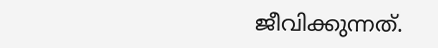ജീവിക്കുന്നത്.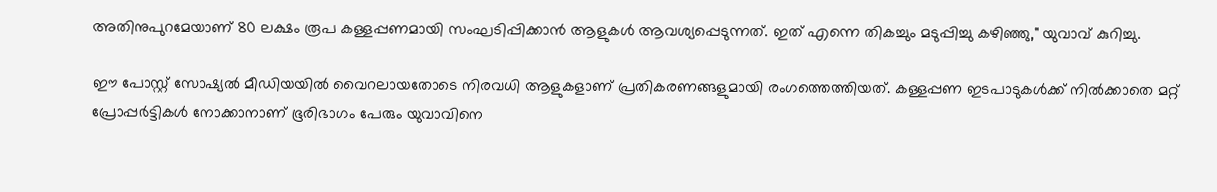അതിനുപുറമേയാണ് 80 ലക്ഷം രൂപ കള്ളപ്പണമായി സംഘടിപ്പിക്കാൻ ആളുകൾ ആവശ്യപ്പെടുന്നത്. ഇത് എന്നെ തികച്ചും മടുപ്പിച്ചു കഴിഞ്ഞു," യുവാവ് കുറിച്ചു.

ഈ പോസ്റ്റ് സോഷ്യൽ മീഡിയയിൽ വൈറലായതോടെ നിരവധി ആളുകളാണ് പ്രതികരണങ്ങളുമായി രംഗത്തെത്തിയത്. കള്ളപ്പണ ഇടപാടുകൾക്ക് നിൽക്കാതെ മറ്റ് പ്രോപ്പർട്ടികൾ നോക്കാനാണ് ഭൂരിഭാഗം പേരും യുവാവിനെ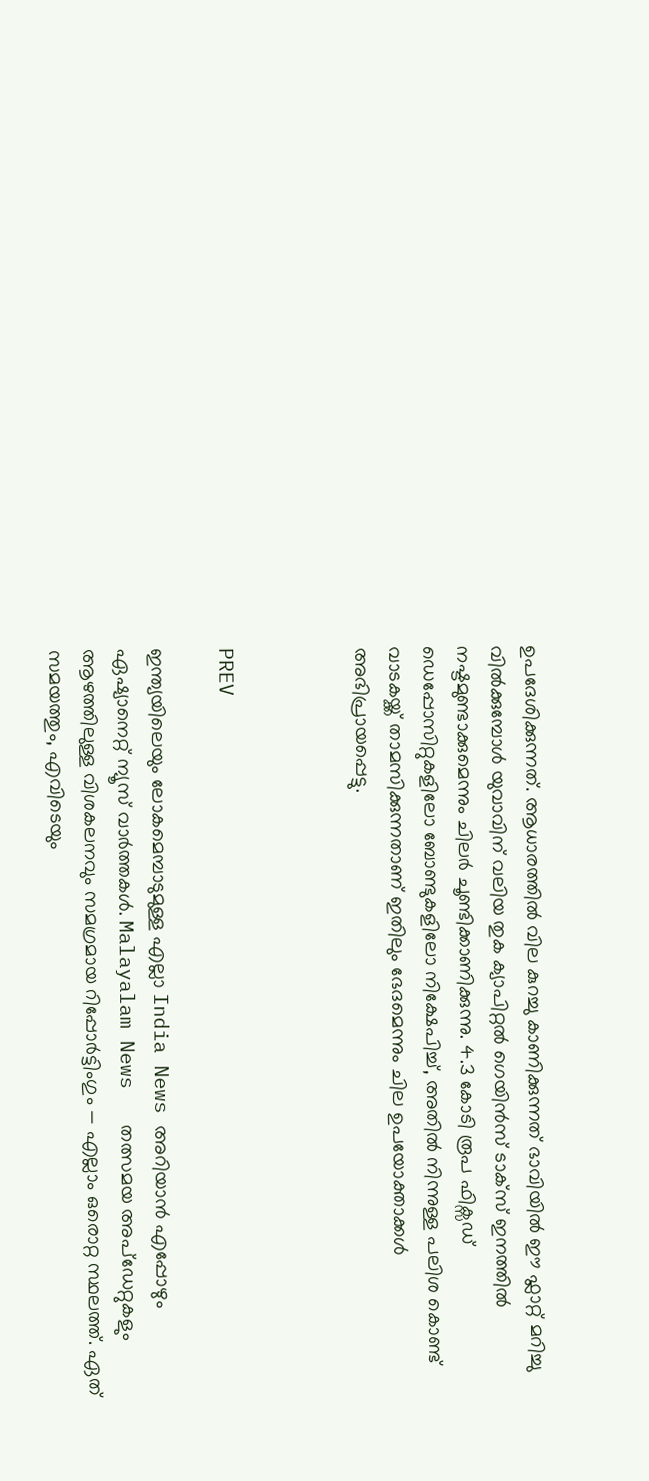ഉപദേശിക്കുന്നത്. ആധാരത്തിൽ വില കുറച്ചു കാണിക്കുന്നത് ഭാവിയിൽ ഈ ഫ്ലാറ്റ് മറിച്ചു വിൽക്കുമ്പോൾ യുവാവിന് വലിയ തുക ക്യാപിറ്റൽ ഗെയിൻസ് ടാക്സ് ഇനത്തിൽ നഷ്ടമുണ്ടാക്കുമെന്നും ചിലർ ചൂണ്ടിക്കാണിക്കുന്നു. 4.3 കോടി രൂപ ഫിക്സഡ് ഡെപ്പോസിറ്റുകളിലോ ബോണ്ടുകളിലോ നിക്ഷേപിച്ച്, അതിൽ നിന്നുള്ള പലിശ കൊണ്ട് വാടകയ്ക്ക് താമസിക്കുന്നതാണ് ഇതിലും ഭേദമെന്നും ചില ഉപയോക്താക്കൾ അഭിപ്രായപ്പെട്ടു.



PREV

ഇന്ത്യയിലെയും ലോകമെമ്പാടുമുള്ള എല്ലാ India News അറിയാൻ എപ്പോഴും ഏഷ്യാനെറ്റ് ന്യൂസ് വാർത്തകൾ. Malayalam News   തത്സമയ അപ്‌ഡേറ്റുകളും ആഴത്തിലുള്ള വിശകലനവും സമഗ്രമായ റിപ്പോർട്ടിംഗും — എല്ലാം ഒരൊറ്റ സ്ഥലത്ത്. ഏത് സമയത്തും, എവിടെയും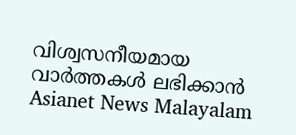വിശ്വസനീയമായ വാർത്തകൾ ലഭിക്കാൻ Asianet News Malayalam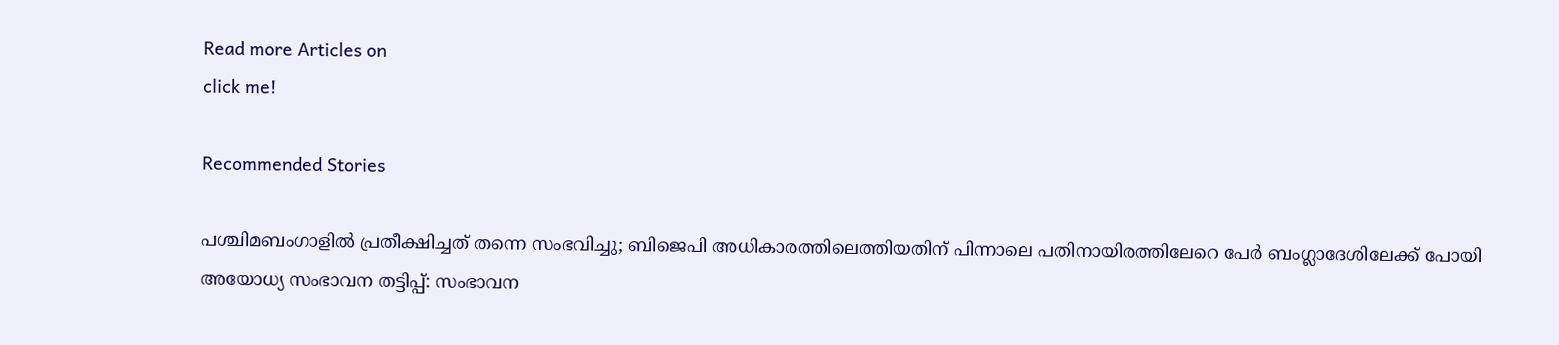Read more Articles on
click me!

Recommended Stories

പശ്ചിമബംഗാളിൽ പ്രതീക്ഷിച്ചത് തന്നെ സംഭവിച്ചു; ബിജെപി അധികാരത്തിലെത്തിയതിന് പിന്നാലെ പതിനായിരത്തിലേറെ പേർ ബംഗ്ലാദേശിലേക്ക് പോയി
അയോധ്യ സംഭാവന തട്ടിപ്പ്: സംഭാവന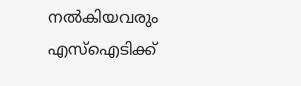നൽകിയവരും എസ്ഐടിക്ക്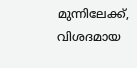മുന്നിലേക്ക്, വിശദമായ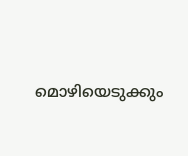മൊഴിയെടുക്കും